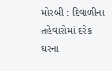મોરબી : દિવાળીના તહેવારોમાં દરેક ઘરના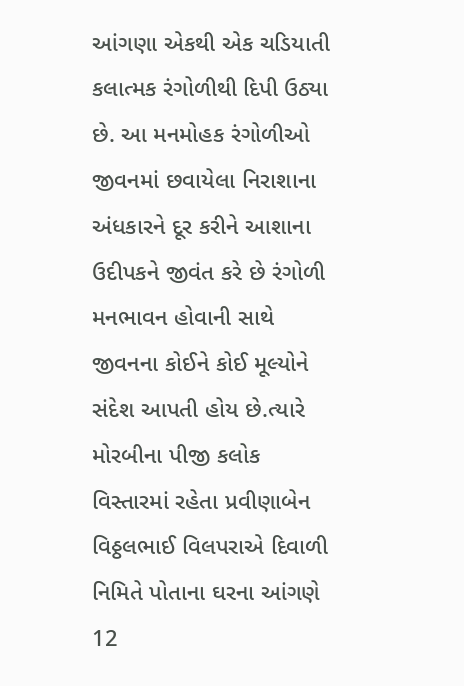આંગણા એકથી એક ચડિયાતી કલાત્મક રંગોળીથી દિપી ઉઠ્યા છે. આ મનમોહક રંગોળીઓ જીવનમાં છવાયેલા નિરાશાના અંધકારને દૂર કરીને આશાના ઉદીપકને જીવંત કરે છે રંગોળી મનભાવન હોવાની સાથે જીવનના કોઈને કોઈ મૂલ્યોને સંદેશ આપતી હોય છે.ત્યારે મોરબીના પીજી કલોક વિસ્તારમાં રહેતા પ્રવીણાબેન વિઠ્ઠલભાઈ વિલપરાએ દિવાળી નિમિતે પોતાના ઘરના આંગણે 12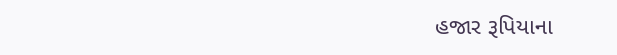હજાર રૂપિયાના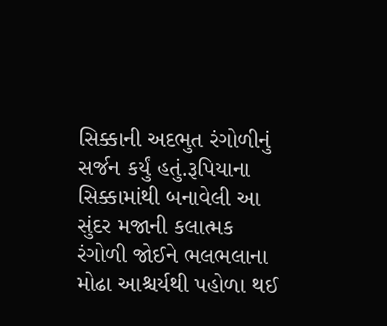સિક્કાની અદભુત રંગોળીનું સર્જન કર્યું હતું.રૂપિયાના સિક્કામાંથી બનાવેલી આ સુંદર મજાની કલાત્મક રંગોળી જોઈને ભલભલાના મોઢા આશ્ચર્યથી પહોળા થઈ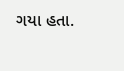ગયા હતા.